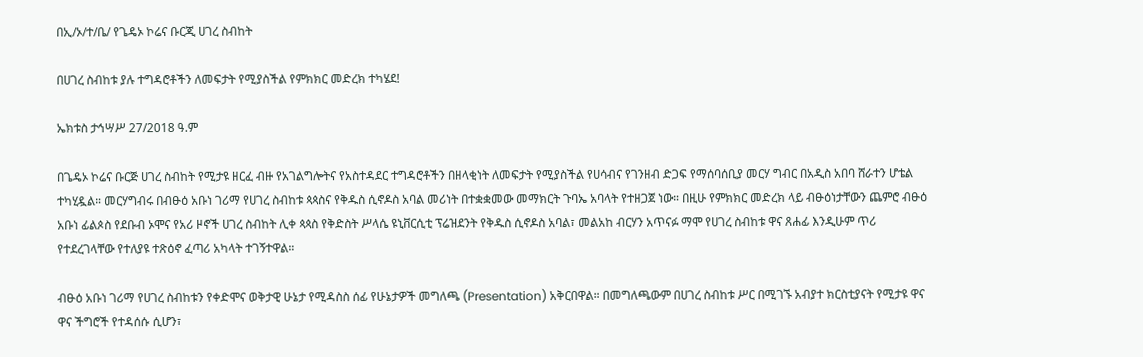በኢ/ኦ/ተ/ቤ/ የጌዴኦ ኮሬና ቡርጂ ሀገረ ስብከት

በሀገረ ስብከቱ ያሉ ተግዳሮቶችን ለመፍታት የሚያስችል የምክክር መድረክ ተካሄደ!

ኤክቱስ ታኅሣሥ 27/2018 ዓ.ም

በጌዴኦ ኮሬና ቡርጅ ሀገረ ስብከት የሚታዩ ዘርፈ ብዙ የአገልግሎትና የአስተዳደር ተግዳሮቶችን በዘላቂነት ለመፍታት የሚያስችል የሀሳብና የገንዘብ ድጋፍ የማሰባሰቢያ መርሃ ግብር በአዲስ አበባ ሸራተን ሆቴል ተካሂዷል። መርሃግብሩ በብፁዕ አቡነ ገሪማ የሀገረ ስብከቱ ጳጳስና የቅዱስ ሲኖዶስ አባል መሪነት በተቋቋመው መማክርት ጉባኤ አባላት የተዘጋጀ ነው። በዚሁ የምክክር መድረክ ላይ ብፁዕነታቸውን ጨምሮ ብፁዕ አቡነ ፊልጶስ የደቡብ ኦሞና የአሪ ዞኖች ሀገረ ስብከት ሊቀ ጳጳስ የቅድስት ሥላሴ ዩኒቨርሲቲ ፕሬዝደንት የቅዱስ ሲኖዶስ አባል፣ መልአከ ብርሃን አጥናፉ ማሞ የሀገረ ስብከቱ ዋና ጸሐፊ እንዲሁም ጥሪ የተደረገላቸው የተለያዩ ተጽዕኖ ፈጣሪ አካላት ተገኝተዋል።

ብፁዕ አቡነ ገሪማ የሀገረ ስብከቱን የቀድሞና ወቅታዊ ሁኔታ የሚዳስስ ሰፊ የሁኔታዎች መግለጫ (Presentation) አቅርበዋል። በመግለጫውም በሀገረ ስብከቱ ሥር በሚገኙ አብያተ ክርስቲያናት የሚታዩ ዋና ዋና ችግሮች የተዳሰሱ ሲሆን፣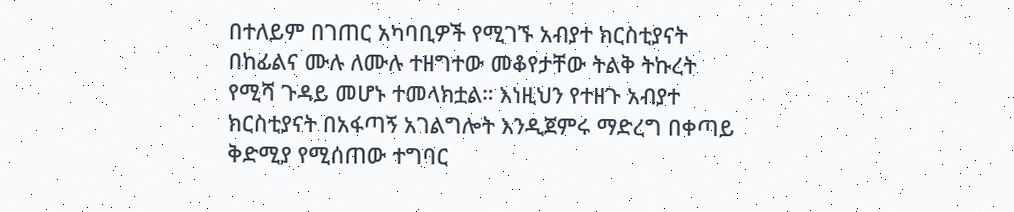በተለይም በገጠር አካባቢዎች የሚገኙ አብያተ ክርስቲያናት በከፊልና ሙሉ ለሙሉ ተዘግተው መቆየታቸው ትልቅ ትኩረት የሚሻ ጉዳይ መሆኑ ተመላክቷል። እነዚህን የተዘጉ አብያተ ክርስቲያናት በአፋጣኝ አገልግሎት እንዲጀምሩ ማድረግ በቀጣይ ቅድሚያ የሚሰጠው ተግባር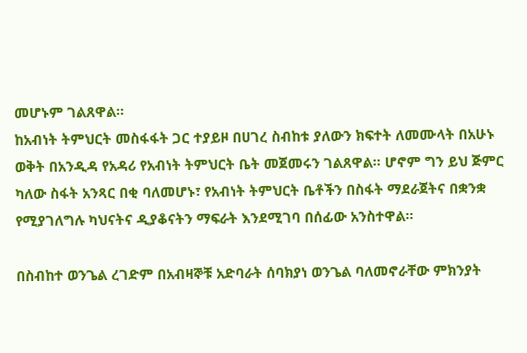መሆኑም ገልጸዋል።
ከአብነት ትምህርት መስፋፋት ጋር ተያይዞ በሀገረ ስብከቱ ያለውን ክፍተት ለመሙላት በአሁኑ ወቅት በአንዲዳ የአዳሪ የአብነት ትምህርት ቤት መጀመሩን ገልጸዋል። ሆኖም ግን ይህ ጅምር ካለው ስፋት አንጻር በቂ ባለመሆኑ፣ የአብነት ትምህርት ቤቶችን በስፋት ማደራጀትና በቋንቋ የሚያገለግሉ ካህናትና ዲያቆናትን ማፍራት እንደሚገባ በሰፊው አንስተዋል።

በስብከተ ወንጌል ረገድም በአብዛኞቹ አድባራት ሰባክያነ ወንጌል ባለመኖራቸው ምክንያት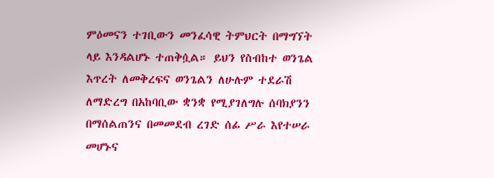ምዕመናን ተገቢውን መንፈሳዊ ትምህርት በማግኘት ላይ እንዳልሆኑ ተጠቅሷል። ይህን የስብከተ ወንጌል እጥረት ለመቅረፍና ወንጌልን ለሁሉም ተደራሽ ለማድረግ በአከባቢው ቋንቋ የሚያገለግሉ ሰባክያንን በማሰልጠንና በመመደብ ረገድ ሰፊ ሥራ እየተሠራ መሆኑና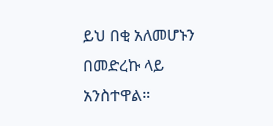ይህ በቂ አለመሆኑን በመድረኩ ላይ አንስተዋል።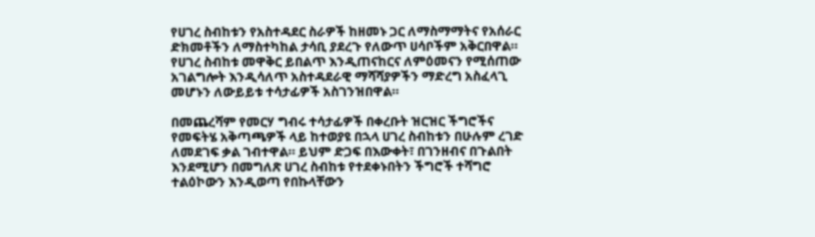የሀገረ ስብከቱን የአስተዳደር ስራዎች ከዘመኑ ጋር ለማስማማትና የአሰራር ድክመቶችን ለማስተካከል ታሳቢ ያደረጉ የለውጥ ሀሳቦችም አቅርበዋል። የሀገረ ስብከቱ መዋቅር ይበልጥ እንዲጠናከርና ለምዕመናን የሚሰጠው አገልግሎት እንዲሳለጥ አስተዳደራዊ ማሻሻያዎችን ማድረግ አስፈላጊ መሆኑን ለውይይቱ ተሳታፊዎች አስገንዝበዋል።

በመጨረሻም የመርሃ ግብሩ ተሳታፊዎች በቀረቡት ዝርዝር ችግሮችና የመፍትሄ አቅጣጫዎች ላይ ከተወያዩ በኋላ ሀገረ ስብከቱን በሁሉም ረገድ ለመደገፍ ቃል ገብተዋል። ይህም ድጋፍ በእውቀት፣ በገንዘብና በጉልበት እንደሚሆን በመግለጽ ሀገረ ስብከቱ የተደቀኑበትን ችግሮች ተሻግሮ ተልዕኮውን እንዲወጣ የበኩላቸውን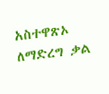አስተዋጽኦ ለማድረግ ቃል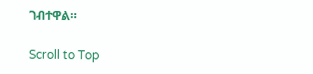ገብተዋል።

Scroll to Top